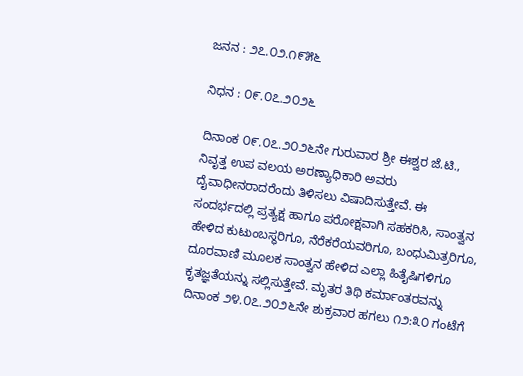ಜನನ : ೨೭.೦೨.೧೯೫೬

ನಿಧನ : ೦೯.೦೭.೨೦೨೬

ದಿನಾಂಕ ೦೯.೦೭.೨೦೨೬ನೇ ಗುರುವಾರ ಶ್ರೀ ಈಶ್ವರ ಜೆ.ಟಿ., ನಿವೃತ್ತ ಉಪ ವಲಯ ಅರಣ್ಯಾಧಿಕಾರಿ ಅವರು ದೈವಾಧೀನರಾದರೆಂದು ತಿಳಿಸಲು ವಿಷಾದಿಸುತ್ತೇವೆ. ಈ ಸಂದರ್ಭದಲ್ಲಿ ಪ್ರತ್ಯಕ್ಷ ಹಾಗೂ ಪರೋಕ್ಷವಾಗಿ ಸಹಕರಿಸಿ, ಸಾಂತ್ವನ ಹೇಳಿದ ಕುಟುಂಬಸ್ಥರಿಗೂ, ನೆರೆಕರೆಯವರಿಗೂ, ಬಂಧುಮಿತ್ರರಿಗೂ, ದೂರವಾಣಿ ಮೂಲಕ ಸಾಂತ್ವನ ಹೇಳಿದ ಎಲ್ಲಾ ಹಿತೈಷಿಗಳಿಗೂ ಕೃತಜ್ಞತೆಯನ್ನು ಸಲ್ಲಿಸುತ್ತೇವೆ. ಮೃತರ ತಿಥಿ ಕರ್ಮಾಂತರವನ್ನು ದಿನಾಂಕ ೨೪.೦೭.೨೦೨೬ನೇ ಶುಕ್ರವಾರ ಹಗಲು ೧೨:೩೦ ಗಂಟೆಗೆ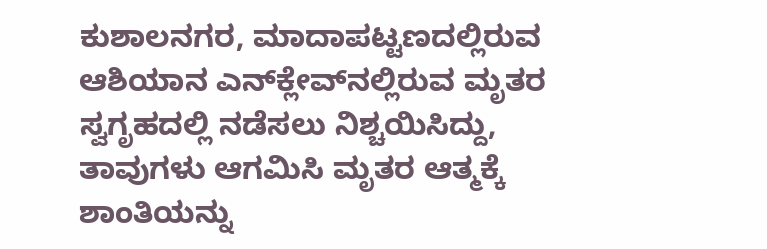ಕುಶಾಲನಗರ, ಮಾದಾಪಟ್ಟಣದಲ್ಲಿರುವ ಆಶಿಯಾನ ಎನ್‌ಕ್ಲೇವ್‌ನಲ್ಲಿರುವ ಮೃತರ ಸ್ವಗೃಹದಲ್ಲಿ ನಡೆಸಲು ನಿಶ್ಚಯಿಸಿದ್ದು, ತಾವುಗಳು ಆಗಮಿಸಿ ಮೃತರ ಆತ್ಮಕ್ಕೆ ಶಾಂತಿಯನ್ನು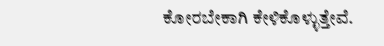ಕೋರಬೇಕಾಗಿ ಕೇಳಿಕೊಳ್ಳುತ್ತೇವೆ.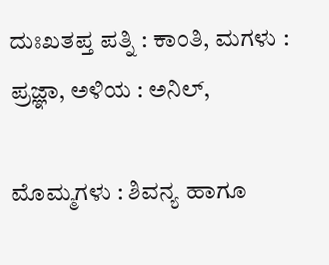ದುಃಖತಪ್ತ ಪತ್ನಿ : ಕಾಂತಿ, ಮಗಳು : ಪ್ರಜ್ಞಾ, ಅಳಿಯ : ಅನಿಲ್,

ಮೊಮ್ಮಗಳು : ಶಿವನ್ಯ ಹಾಗೂ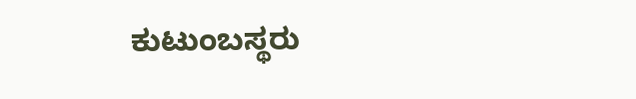ಕುಟುಂಬಸ್ಥರು